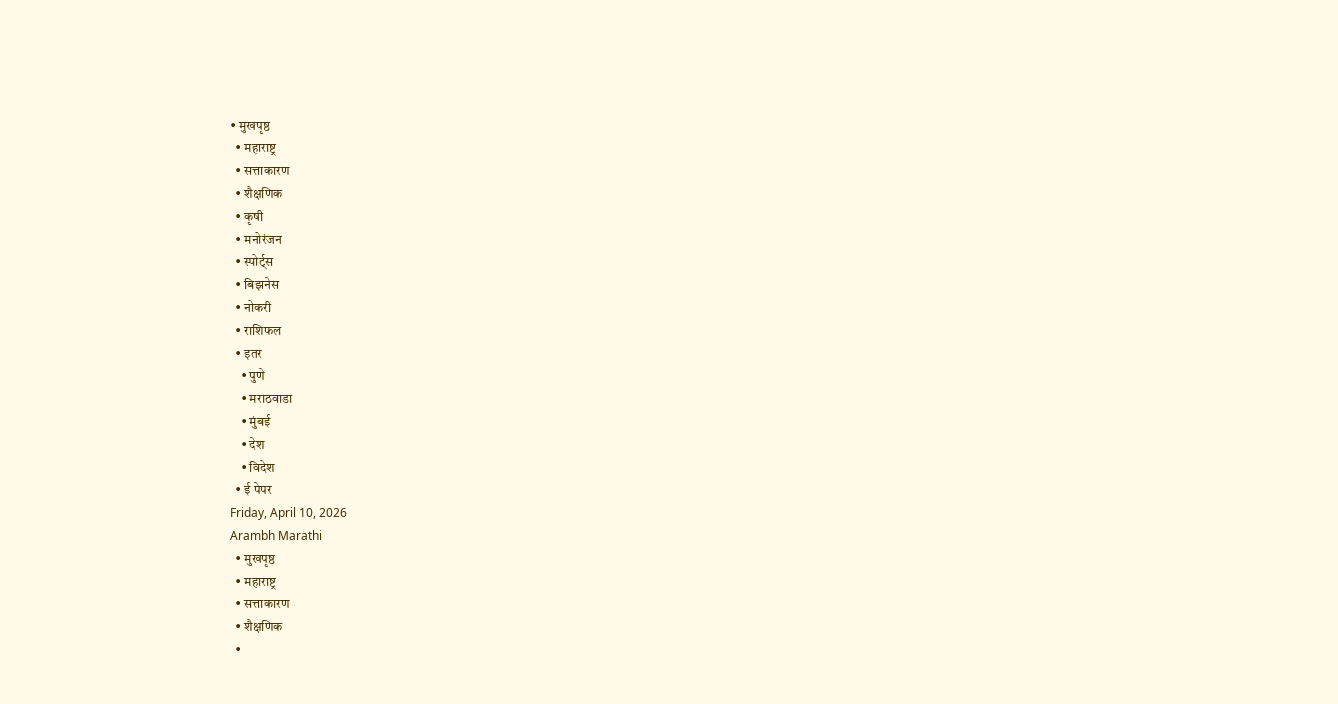• मुखपृष्ठ
  • महाराष्ट्र
  • सत्ताकारण
  • शैक्षणिक
  • कृषी
  • मनोरंजन
  • स्पोर्ट्स
  • बिझनेस
  • नोकरी
  • राशिफल
  • इतर
    • पुणे
    • मराठवाडा
    • मुंबई
    • देश
    • विदेश
  • ई पेपर
Friday, April 10, 2026
Arambh Marathi
  • मुखपृष्ठ
  • महाराष्ट्र
  • सत्ताकारण
  • शैक्षणिक
  •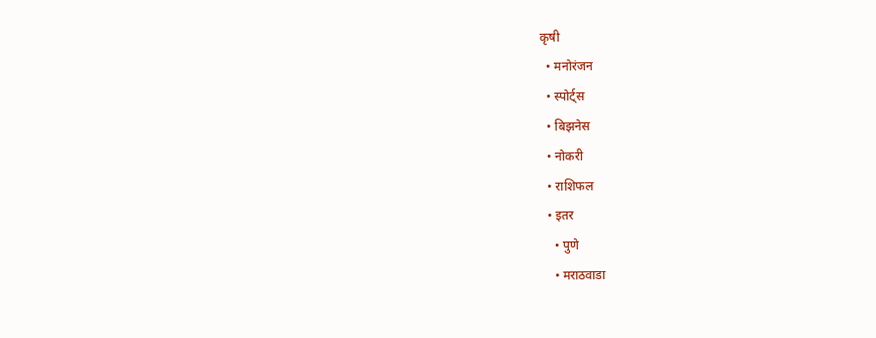कृषी
  • मनोरंजन
  • स्पोर्ट्स
  • बिझनेस
  • नोकरी
  • राशिफल
  • इतर
    • पुणे
    • मराठवाडा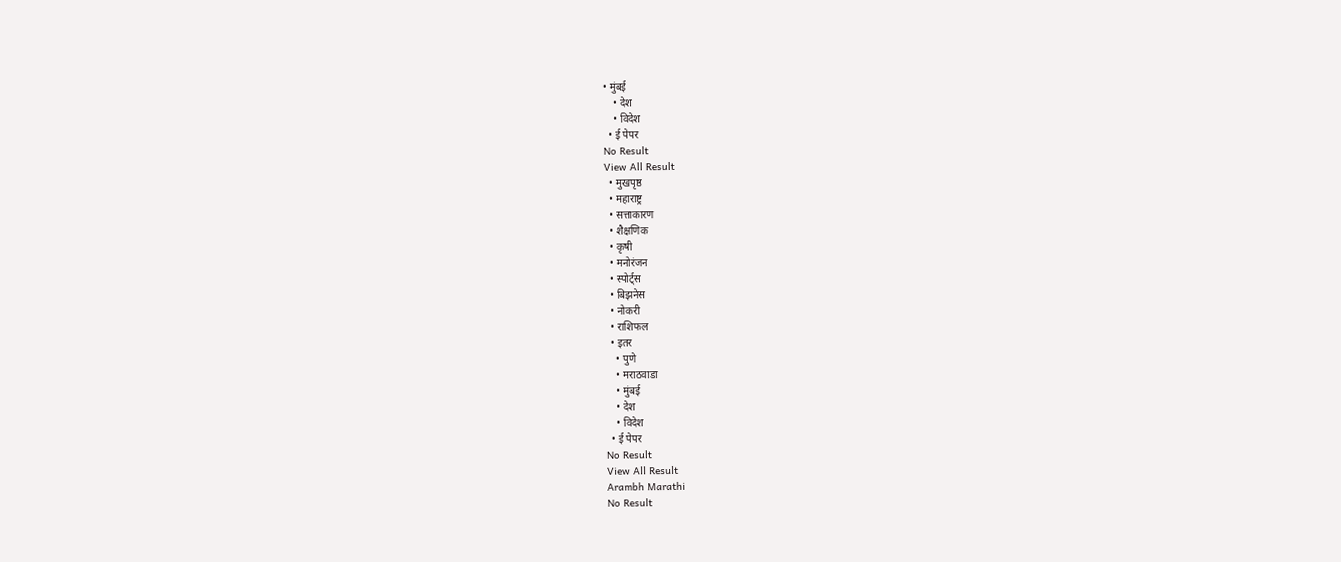• मुंबई
    • देश
    • विदेश
  • ई पेपर
No Result
View All Result
  • मुखपृष्ठ
  • महाराष्ट्र
  • सत्ताकारण
  • शैक्षणिक
  • कृषी
  • मनोरंजन
  • स्पोर्ट्स
  • बिझनेस
  • नोकरी
  • राशिफल
  • इतर
    • पुणे
    • मराठवाडा
    • मुंबई
    • देश
    • विदेश
  • ई पेपर
No Result
View All Result
Arambh Marathi
No Result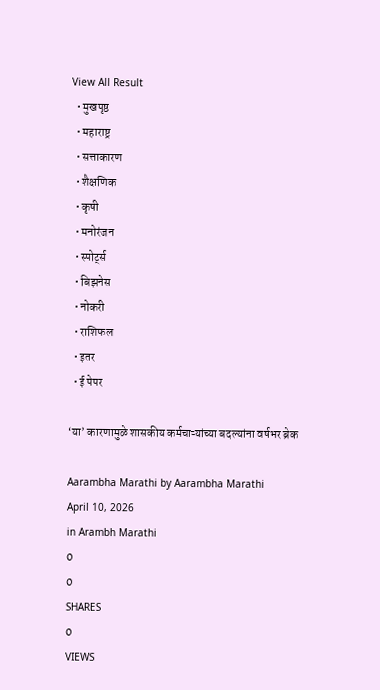View All Result
  • मुखपृष्ठ
  • महाराष्ट्र
  • सत्ताकारण
  • शैक्षणिक
  • कृषी
  • मनोरंजन
  • स्पोर्ट्स
  • बिझनेस
  • नोकरी
  • राशिफल
  • इतर
  • ई पेपर

‘या’ कारणामुळे शासकीय कर्मचाऱ्यांच्या बदल्यांना वर्षभर ब्रेक

Aarambha Marathi by Aarambha Marathi
April 10, 2026
in Arambh Marathi
0
0
SHARES
0
VIEWS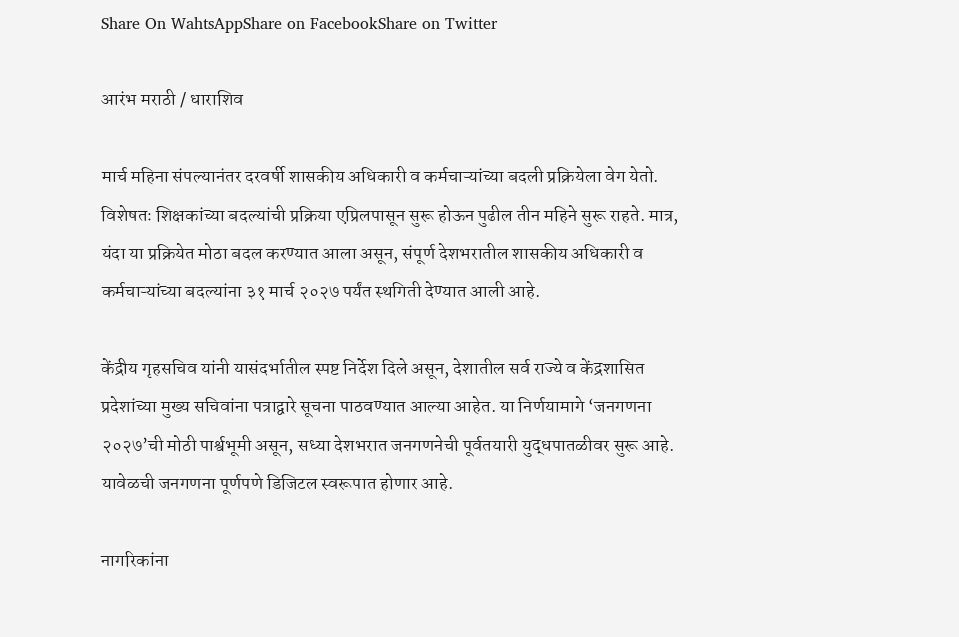Share On WahtsAppShare on FacebookShare on Twitter

आरंभ मराठी / धाराशिव

मार्च महिना संपल्यानंतर दरवर्षी शासकीय अधिकारी व कर्मचाऱ्यांच्या बदली प्रक्रियेला वेग येतो. विशेषतः शिक्षकांच्या बदल्यांची प्रक्रिया एप्रिलपासून सुरू होऊन पुढील तीन महिने सुरू राहते. मात्र, यंदा या प्रक्रियेत मोठा बदल करण्यात आला असून, संपूर्ण देशभरातील शासकीय अधिकारी व कर्मचाऱ्यांच्या बदल्यांना ३१ मार्च २०२७ पर्यंत स्थगिती देण्यात आली आहे.

केंद्रीय गृहसचिव यांनी यासंदर्भातील स्पष्ट निर्देश दिले असून, देशातील सर्व राज्ये व केंद्रशासित प्रदेशांच्या मुख्य सचिवांना पत्राद्वारे सूचना पाठवण्यात आल्या आहेत. या निर्णयामागे ‘जनगणना २०२७’ची मोठी पार्श्वभूमी असून, सध्या देशभरात जनगणनेची पूर्वतयारी युद्धपातळीवर सुरू आहे. यावेळची जनगणना पूर्णपणे डिजिटल स्वरूपात होणार आहे.

नागरिकांना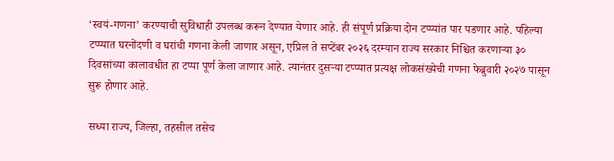‘स्वयं-गणना’ करण्याची सुविधाही उपलब्ध करून देण्यात येणार आहे. ही संपूर्ण प्रक्रिया दोन टप्प्यांत पार पडणार आहे. पहिल्या टप्प्यात घरनोंदणी व घरांची गणना केली जाणार असून, एप्रिल ते सप्टेंबर २०२६ दरम्यान राज्य सरकार निश्चित करणार्‍या ३० दिवसांच्या कालावधीत हा टप्पा पूर्ण केला जाणार आहे. त्यानंतर दुसऱ्या टप्प्यात प्रत्यक्ष लोकसंख्येची गणना फेब्रुवारी २०२७ पासून सुरू होणार आहे.

सध्या राज्य, जिल्हा, तहसील तसेच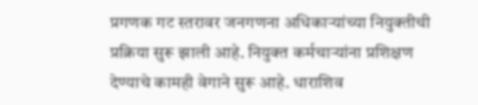प्रगणक गट स्तरावर जनगणना अधिकाऱ्यांच्या नियुक्तीची प्रक्रिया सुरू झाली आहे. नियुक्त कर्मचाऱ्यांना प्रशिक्षण देण्याचे कामही वेगाने सुरू आहे. धाराशिव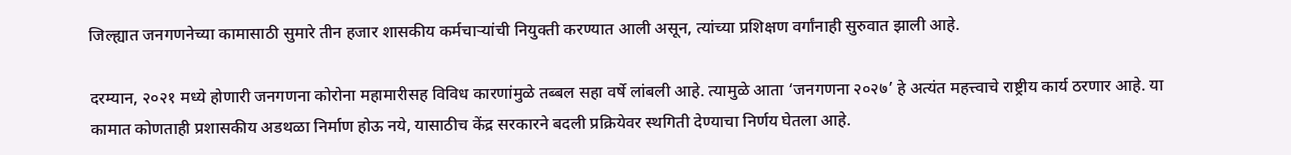जिल्ह्यात जनगणनेच्या कामासाठी सुमारे तीन हजार शासकीय कर्मचाऱ्यांची नियुक्ती करण्यात आली असून, त्यांच्या प्रशिक्षण वर्गांनाही सुरुवात झाली आहे.

दरम्यान, २०२१ मध्ये होणारी जनगणना कोरोना महामारीसह विविध कारणांमुळे तब्बल सहा वर्षे लांबली आहे. त्यामुळे आता ‘जनगणना २०२७’ हे अत्यंत महत्त्वाचे राष्ट्रीय कार्य ठरणार आहे. या कामात कोणताही प्रशासकीय अडथळा निर्माण होऊ नये, यासाठीच केंद्र सरकारने बदली प्रक्रियेवर स्थगिती देण्याचा निर्णय घेतला आहे.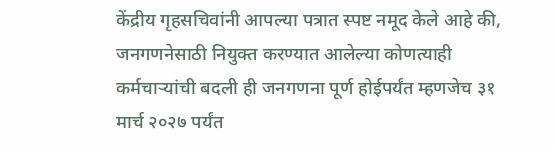केंद्रीय गृहसचिवांनी आपल्या पत्रात स्पष्ट नमूद केले आहे की, जनगणनेसाठी नियुक्त करण्यात आलेल्या कोणत्याही कर्मचाऱ्यांची बदली ही जनगणना पूर्ण होईपर्यंत म्हणजेच ३१ मार्च २०२७ पर्यंत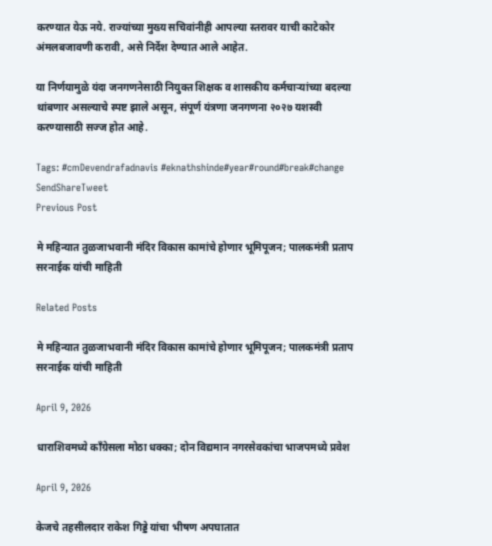करण्यात येऊ नये. राज्यांच्या मुख्य सचिवांनीही आपल्या स्तरावर याची काटेकोर अंमलबजावणी करावी, असे निर्देश देण्यात आले आहेत.

या निर्णयामुळे यंदा जनगणनेसाठी नियुक्त शिक्षक व शासकीय कर्मचाऱ्यांच्या बदल्या थांबणार असल्याचे स्पष्ट झाले असून, संपूर्ण यंत्रणा जनगणना २०२७ यशस्वी करण्यासाठी सज्ज होत आहे.

Tags: #cmDevendrafadnavis #eknathshinde#year#round#break#change
SendShareTweet
Previous Post

मे महिन्यात तुळजाभवानी मंदिर विकास कामांचे होणार भूमिपूजन; पालकमंत्री प्रताप सरनाईक यांची माहिती

Related Posts

मे महिन्यात तुळजाभवानी मंदिर विकास कामांचे होणार भूमिपूजन; पालकमंत्री प्रताप सरनाईक यांची माहिती

April 9, 2026

धाराशिवमध्ये काँग्रेसला मोठा धक्का; दोन विद्यमान नगरसेवकांचा भाजपमध्ये प्रवेश

April 9, 2026

केजचे तहसीलदार राकेश गिड्डे यांचा भीषण अपघातात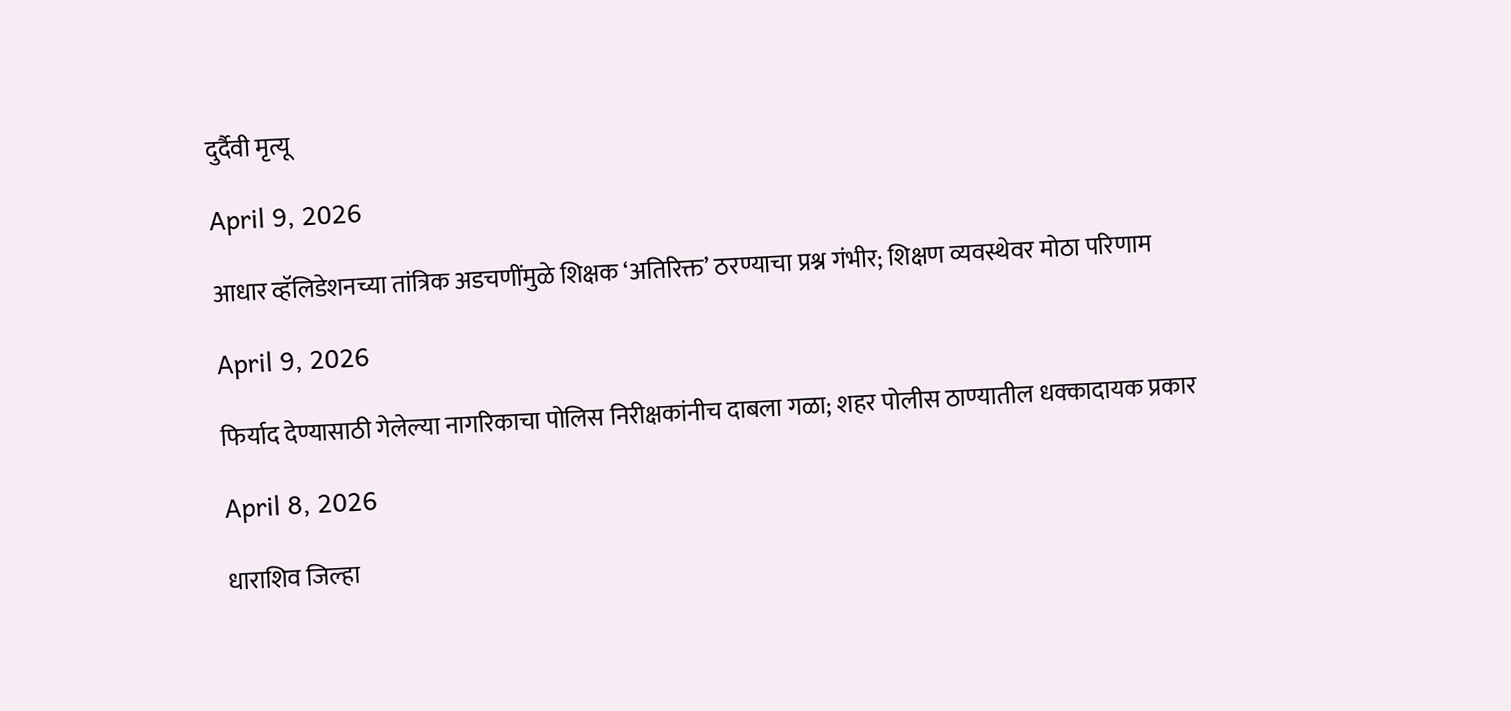दुर्दैवी मृत्यू

April 9, 2026

आधार व्हॅलिडेशनच्या तांत्रिक अडचणींमुळे शिक्षक ‘अतिरिक्त’ ठरण्याचा प्रश्न गंभीर; शिक्षण व्यवस्थेवर मोठा परिणाम

April 9, 2026

फिर्याद देण्यासाठी गेलेल्या नागरिकाचा पोलिस निरीक्षकांनीच दाबला गळा; शहर पोलीस ठाण्यातील धक्कादायक प्रकार

April 8, 2026

धाराशिव जिल्हा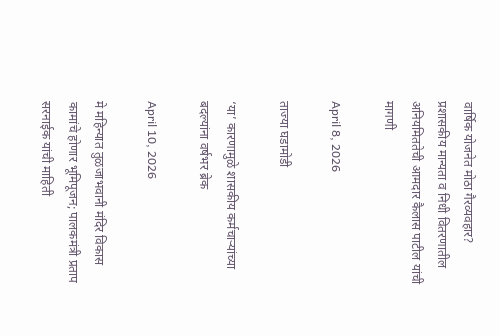वार्षिक योजनेत मोठा गैरव्यवहार? प्रशासकीय मान्यता व निधी वितरणातील अनियमिततेची आमदार कैलास पाटील यांची मागणी

April 8, 2026

ताज्या घडामोडी

‘या’ कारणामुळे शासकीय कर्मचाऱ्यांच्या बदल्यांना वर्षभर ब्रेक

April 10, 2026

मे महिन्यात तुळजाभवानी मंदिर विकास कामांचे होणार भूमिपूजन; पालकमंत्री प्रताप सरनाईक यांची माहिती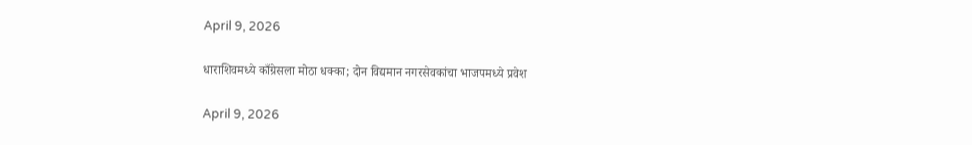April 9, 2026

धाराशिवमध्ये काँग्रेसला मोठा धक्का; दोन विद्यमान नगरसेवकांचा भाजपमध्ये प्रवेश

April 9, 2026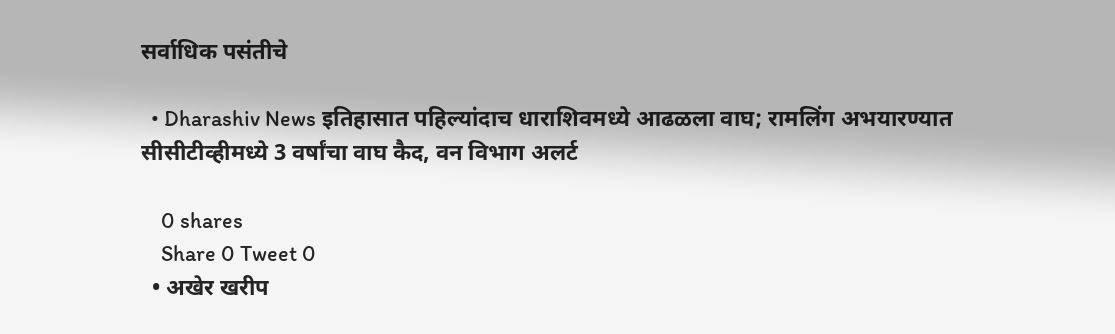सर्वाधिक पसंतीचे

  • Dharashiv News इतिहासात पहिल्यांदाच धाराशिवमध्ये आढळला वाघ; रामलिंग अभयारण्यात सीसीटीव्हीमध्ये 3 वर्षांचा वाघ कैद, वन विभाग अलर्ट

    0 shares
    Share 0 Tweet 0
  • अखेर खरीप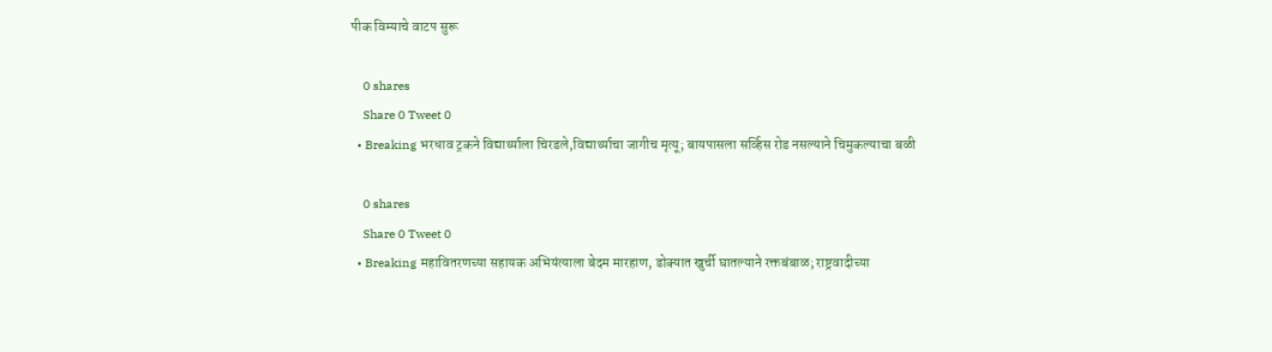पीक विम्याचे वाटप सुरू

    0 shares
    Share 0 Tweet 0
  • Breaking भरधाव ट्रकने विद्यार्थ्याला चिरडले,विद्यार्थ्याचा जागीच मृत्यू; बायपासला सर्व्हिस रोड नसल्याने चिमुकल्याचा बळी

    0 shares
    Share 0 Tweet 0
  • Breaking महावितरणच्या सहायक अभियंत्याला बेदम मारहाण, डोक्यात खुर्ची घातल्याने रक्तबंबाळ; राष्ट्रवादीच्या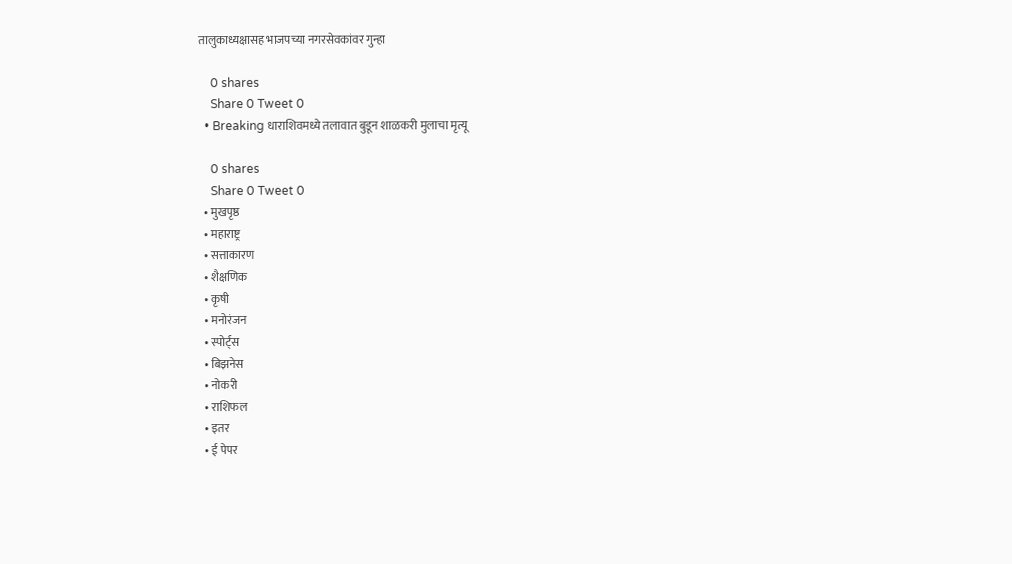तालुकाध्यक्षासह भाजपच्या नगरसेवकांवर गुन्हा

    0 shares
    Share 0 Tweet 0
  • Breaking धाराशिवमध्ये तलावात बुडून शाळकरी मुलाचा मृत्यू

    0 shares
    Share 0 Tweet 0
  • मुखपृष्ठ
  • महाराष्ट्र
  • सत्ताकारण
  • शैक्षणिक
  • कृषी
  • मनोरंजन
  • स्पोर्ट्स
  • बिझनेस
  • नोकरी
  • राशिफल
  • इतर
  • ई पेपर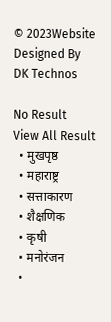© 2023Website Designed By DK Technos

No Result
View All Result
  • मुखपृष्ठ
  • महाराष्ट्र
  • सत्ताकारण
  • शैक्षणिक
  • कृषी
  • मनोरंजन
  •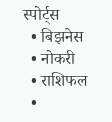स्पोर्ट्स
  • बिझनेस
  • नोकरी
  • राशिफल
  •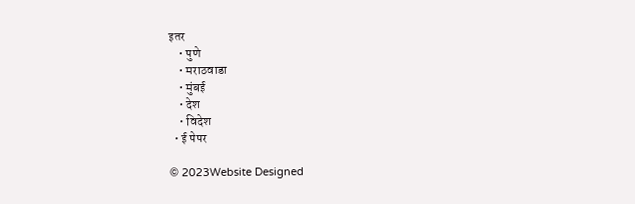इतर
    • पुणे
    • मराठवाडा
    • मुंबई
    • देश
    • विदेश
  • ई पेपर

© 2023Website Designed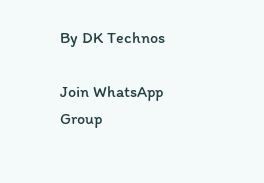By DK Technos

Join WhatsApp Group